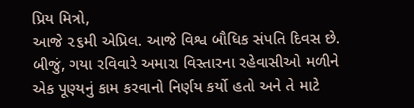પ્રિય મિત્રો,
આજે ૨૬મી એપ્રિલ. આજે વિશ્વ બૌધિક સંપતિ દિવસ છે.
બીજું, ગયા રવિવારે અમારા વિસ્તારના રહેવાસીઓ મળીને એક પૂણ્યનું કામ કરવાનો નિર્ણય કર્યો હતો અને તે માટે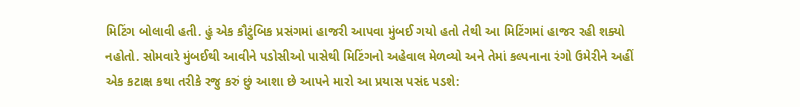મિટિંગ બોલાવી હતી. હું એક કૌટુંબિક પ્રસંગમાં હાજરી આપવા મુંબઈ ગયો હતો તેથી આ મિટિંગમાં હાજર રહી શક્યો નહોતો. સોમવારે મુંબઈથી આવીને પડોસીઓ પાસેથી મિટિંગનો અહેવાલ મેળવ્યો અને તેમાં કલ્પનાના રંગો ઉમેરીને અહીં એક કટાક્ષ કથા તરીકે રજુ કરું છું આશા છે આપને મારો આ પ્રયાસ પસંદ પડશે: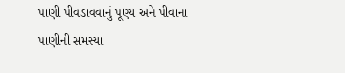પાણી પીવડાવવાનું પૂણ્ય અને પીવાના પાણીની સમસ્યા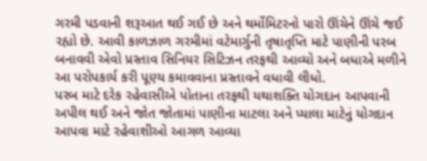ગરમી પડવાની શરૂઆત થઈ ગઈ છે અને થર્મોમિટરનો પારો ઊંચેને ઊંચે જઈ રહ્યો છે. આવી કાળઝાળ ગરમીમાં વટેમાર્ગુની તૃષાતૃપ્તિ માટે પાણીની પરબ બનાવવી એવો પ્રસ્તાવ સિનિયર સિટિઝન તરફથી આવ્યો અને બધાએ મળીને આ પરોપકાર્ય કરી પૂણ્ય કમાવવાના પ્રસ્તાવને વધાવી લીધો.
પરબ માટે દરેક રહેવાસીએ પોતાના તરફથી યથાશક્તિ યોગદાન આપવાની અપીલ થઈ અને જોત જોતામાં પાણીના માટલા અને પ્યાલા માટેનું યોગદાન આપવા માટે રહેવાશીઓ આગળ આવ્યા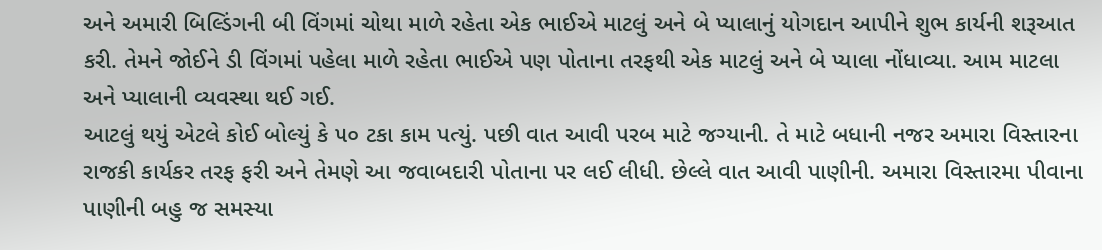અને અમારી બિલ્ડિંગની બી વિંગમાં ચોથા માળે રહેતા એક ભાઈએ માટલું અને બે પ્યાલાનું યોગદાન આપીને શુભ કાર્યની શરૂઆત કરી. તેમને જોઈને ડી વિંગમાં પહેલા માળે રહેતા ભાઈએ પણ પોતાના તરફથી એક માટલું અને બે પ્યાલા નોંધાવ્યા. આમ માટલા અને પ્યાલાની વ્યવસ્થા થઈ ગઈ.
આટલું થયું એટલે કોઈ બોલ્યું કે ૫૦ ટકા કામ પત્યું. પછી વાત આવી પરબ માટે જગ્યાની. તે માટે બધાની નજર અમારા વિસ્તારના રાજકી કાર્યકર તરફ ફરી અને તેમણે આ જવાબદારી પોતાના પર લઈ લીધી. છેલ્લે વાત આવી પાણીની. અમારા વિસ્તારમા પીવાના પાણીની બહુ જ સમસ્યા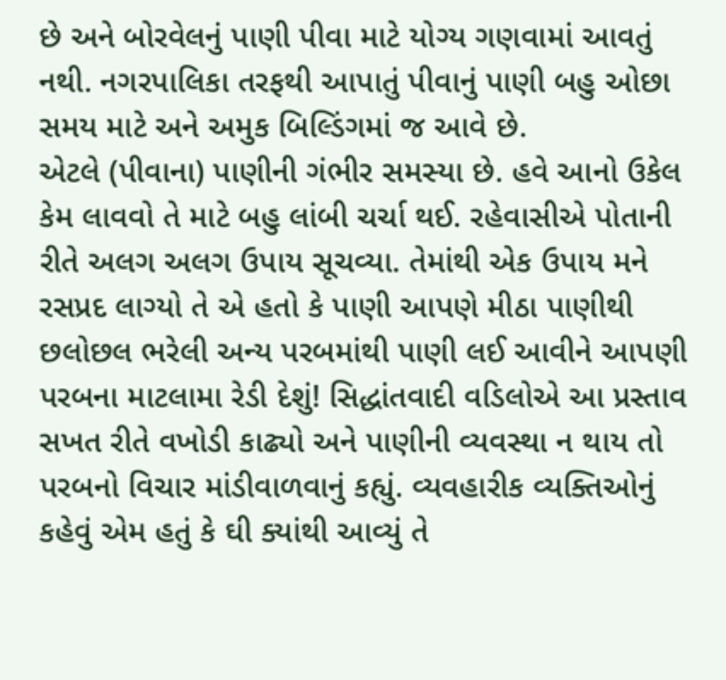છે અને બોરવેલનું પાણી પીવા માટે યોગ્ય ગણવામાં આવતું નથી. નગરપાલિકા તરફથી આપાતું પીવાનું પાણી બહુ ઓછા સમય માટે અને અમુક બિલ્ડિંગમાં જ આવે છે.
એટલે (પીવાના) પાણીની ગંભીર સમસ્યા છે. હવે આનો ઉકેલ કેમ લાવવો તે માટે બહુ લાંબી ચર્ચા થઈ. રહેવાસીએ પોતાની રીતે અલગ અલગ ઉપાય સૂચવ્યા. તેમાંથી એક ઉપાય મને રસપ્રદ લાગ્યો તે એ હતો કે પાણી આપણે મીઠા પાણીથી છલોછલ ભરેલી અન્ય પરબમાંથી પાણી લઈ આવીને આપણી પરબના માટલામા રેડી દેશું! સિદ્ધાંતવાદી વડિલોએ આ પ્રસ્તાવ સખત રીતે વખોડી કાઢ્યો અને પાણીની વ્યવસ્થા ન થાય તો પરબનો વિચાર માંડીવાળવાનું કહ્યું. વ્યવહારીક વ્યક્તિઓનું કહેવું એમ હતું કે ઘી ક્યાંથી આવ્યું તે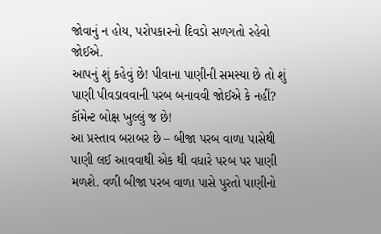જોવાનું ન હોય, પરોપકારનો દિવડો સળગતો રહેવો જોઈએ.
આપનું શું કહેવું છે! પીવાના પાણીની સમસ્યા છે તો શું પાણી પીવડાવવાની પરબ બનાવવી જોઈએ કે નહીં? કૉમેન્ટ બોક્ષ ખુલ્લું જ છે!
આ પ્રસ્તાવ બરાબર છે – બીજા પરબ વાળા પાસેથી પાણી લઈ આવવાથી એક થી વધારે પરબ પર પાણી મળશે. વળી બીજા પરબ વાળા પાસે પુરતો પાણીનો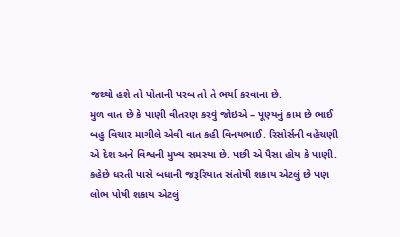જથ્થો હશે તો પોતાની પરબ તો તે ભર્યા કરવાના છે.
મુળ વાત છે કે પાણી વીતરણ કરવું જોઇએ – પૂણ્યનું કામ છે ભાઈ
બહુ વિચાર માગીલે એવી વાત કહી વિનયભાઈ. રિસોર્સની વહેચણી એ દેશ અને વિશ્વની મુખ્ય સમસ્યા છે. પછી એ પૈસા હોય કે પાણી. કહેછે ધરતી પાસે બધાની જરૂરિયાત સંતોષી શકાય એટલું છે પણ લોભ પોષી શકાય એટલું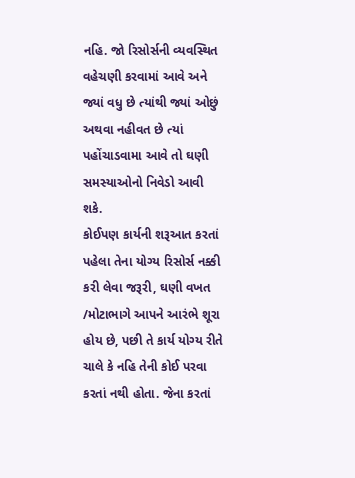નહિ. જો રિસોર્સની વ્યવસ્થિત વહેચણી કરવામાં આવે અને જ્યાં વધુ છે ત્યાંથી જ્યાં ઓછું અથવા નહીવત છે ત્યાં પહોંચાડવામા આવે તો ઘણી સમસ્યાઓનો નિવેડો આવી શકે.
કોઈપણ કાર્યની શરૂઆત કરતાં પહેલા તેના યોગ્ય રિસોર્સ નક્કી કરી લેવા જરૂરી, ઘણી વખત /મોટાભાગે આપને આરંભે શૂરા હોય છે, પછી તે કાર્ય યોગ્ય રીતે ચાલે કે નહિ તેની કોઈ પરવા કરતાં નથી હોતા. જેના કરતાં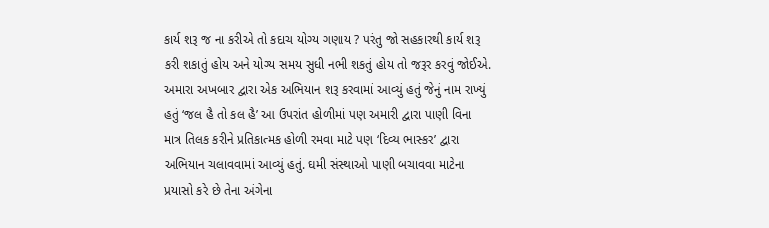કાર્ય શરૂ જ ના કરીએ તો કદાચ યોગ્ય ગણાય ? પરંતુ જો સહકારથી કાર્ય શરૂ કરી શકાતું હોય અને યોગ્ય સમય સુધી નભી શકતું હોય તો જરૂર કરવું જોઈએ.
અમારા અખબાર દ્વારા એક અભિયાન શરૂ કરવામાં આવ્યું હતું જેનું નામ રાખ્યું હતું ‘જલ હૈ તો કલ હૈ’ આ ઉપરાંત હોળીમાં પણ અમારી દ્વારા પાણી વિના માત્ર તિલક કરીને પ્રતિકાત્મક હોળી રમવા માટે પણ ‘દિવ્ય ભાસ્કર’ દ્વારા અભિયાન ચલાવવામાં આવ્યું હતું. ઘમી સંસ્થાઓ પાણી બચાવવા માટેના પ્રયાસો કરે છે તેના અંગેના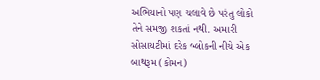અભિયાનો પણ ચલાવે છે પરંતુ લોકો તેને સમજી શકતાં નથી. અમારી સોસાયટીમાં દરેક બ્લોકની નીચે એક બાથરૂમ (કોમન)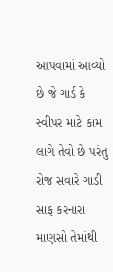આપવામાં આવ્યો છે જે ગાર્ડ કે સ્વીપર માટે કામ લાગે તેવો છે પરંતુ રોજ સવારે ગાડી સાફ કરનારા માણસો તેમાંથી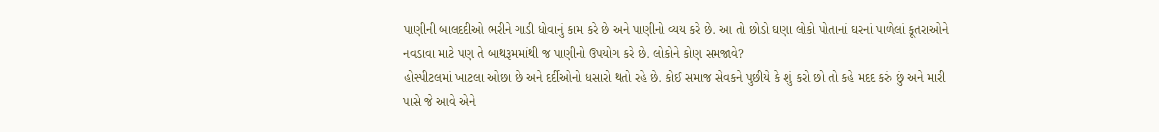પાણીની બાલદદીઓ ભરીને ગાડી ધોવાનું કામ કરે છે અને પાણીનો વ્યય કરે છે. આ તો છોડો ઘણા લોકો પોતાનાં ઘરનાં પાળેલાં કૂતરાઓને નવડાવા માટે પણ તે બાથરૂમમાંથી જ પાણીનો ઉપયોગ કરે છે. લોકોને કોણ સમજાવે?
હોસ્પીટલમાં ખાટલા ઓછા છે અને દર્દીઓનો ધસારો થતો રહે છે. કોઈ સમાજ સેવકને પુછીયે કે શું કરો છો તો કહે મદદ કરું છું અને મારી પાસે જે આવે એને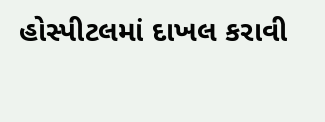હોસ્પીટલમાં દાખલ કરાવી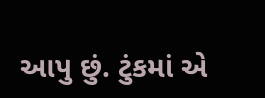આપુ છું. ટુંકમાં એ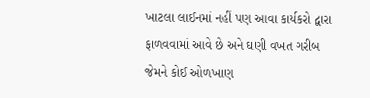ખાટલા લાઈનમાં નહીં પણ આવા કાર્યકરો દ્વારા ફાળવવામાં આવે છે અને ઘણી વખત ગરીબ જેમને કોઈ ઓળખાણ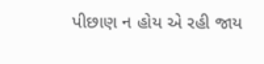પીછાણ ન હોય એ રહી જાય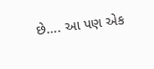છે…. આ પણ એક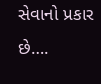સેવાનો પ્રકાર છે….